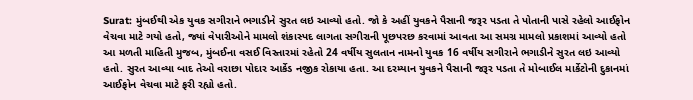Surat: મુંબઈથી એક યુવક સગીરાને ભગાડીને સુરત લઇ આવ્યો હતો. જો કે અહીં યુવકને પૈસાની જરૂર પડતા તે પોતાની પાસે રહેલો આઈફોન વેચવા માટે ગયો હતો, જ્યાં વેપારીઓને મામલો શંકાસ્પદ લાગતા સગીરાની પૂછપરછ કરવામાં આવતા આ સમગ્ર મામલો પ્રકાશમાં આવ્યો હતો
આ મળતી માહિતી મુજબ, મુંબઈના વસઈ વિસ્તારમાં રહેતો 24 વર્ષીય સુલતાન નામનો યુવક 16 વર્ષીય સગીરાને ભગાડીને સુરત લઇ આવ્યો હતો. સુરત આવ્યા બાદ તેઓ વરાછા પોદાર આર્કેડ નજીક રોકાયા હતા. આ દરમ્યાન યુવકને પૈસાની જરૂર પડતા તે મોબાઈલ માર્કેટોની દુકાનમાં આઈફોન વેચવા માટે ફરી રહ્યો હતો.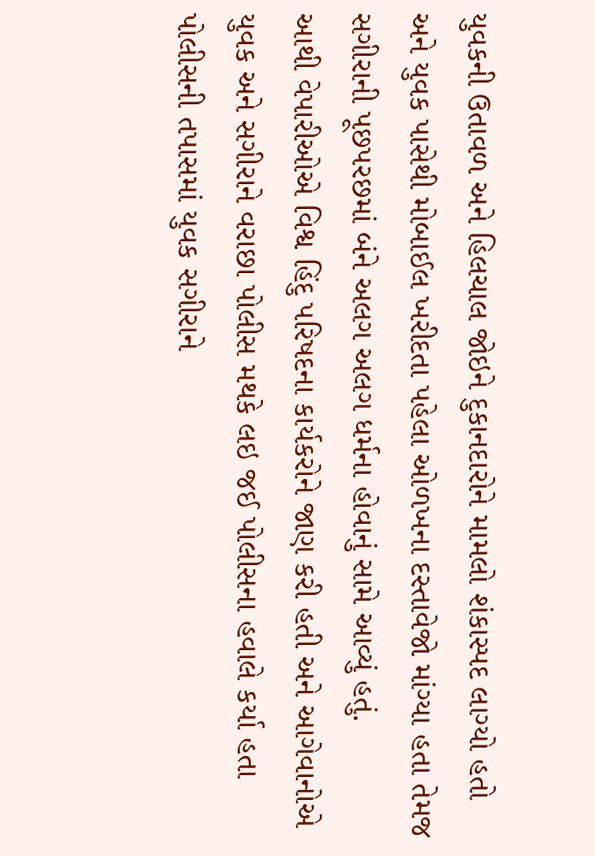યુવકની ઉતાવળ અને હિલચાલ જોઇને દુકાનદારોને મામલો શંકાસ્પદ લાગ્યો હતો અને યુવક પાસેથી મોબાઈલ ખરીદતા પહેલા ઓળખના દસ્તાવેજો માંગ્યા હતા તેમજ સગીરાની પૂછપરછમાં બંને અલગ અલગ ધર્મના હોવાનું સામે આવ્યું હતું.
આથી વેપારીઓએ વિશ્વ હિંદુ પરિષદના કાર્યકરોને જાણ કરી હતી અને આગેવાનોએ યુવક અને સગીરાને વરાછા પોલીસ મથકે લઇ જઈ પોલીસના હવાલે કર્યા હતા
પોલીસની તપાસમાં યુવક સગીરાને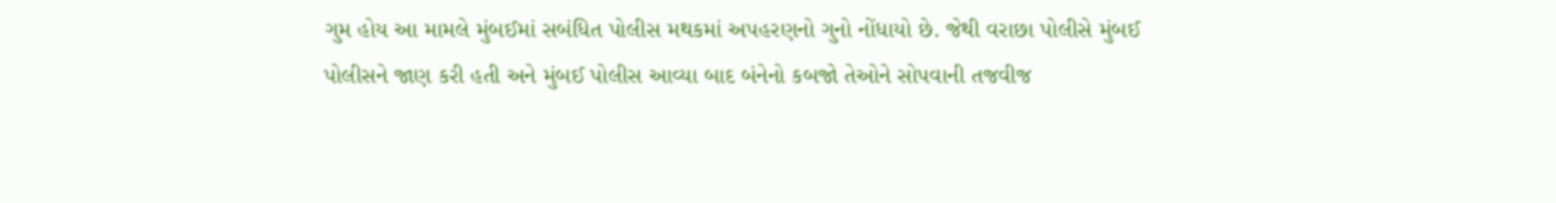ગુમ હોય આ મામલે મુંબઈમાં સબંધિત પોલીસ મથકમાં અપહરણનો ગુનો નોંધાયો છે. જેથી વરાછા પોલીસે મુંબઈ પોલીસને જાણ કરી હતી અને મુંબઈ પોલીસ આવ્યા બાદ બંનેનો કબજો તેઓને સોપવાની તજવીજ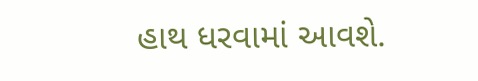હાથ ધરવામાં આવશે.